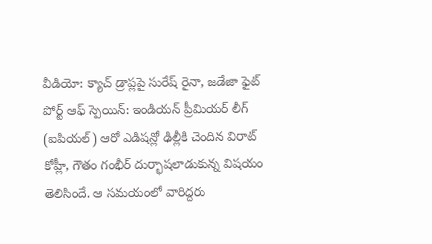వీడియో: క్యాచ్ డ్రాప్లపై సురేష్ రైనా, జడేజా ఫైట్
పోర్ట్ ఆఫ్ స్పెయిన్: ఇండియన్ ప్రీమియర్ లీగ్ (ఐపియల్) ఆరో ఎడిషన్లో ఢిల్లీకి చెందిన విరాట్ కోహ్లీ, గౌతం గంభీర్ దుర్భాషలాడుకున్న విషయం తెలిసిందే. ఆ సమయంలో వారిద్దరు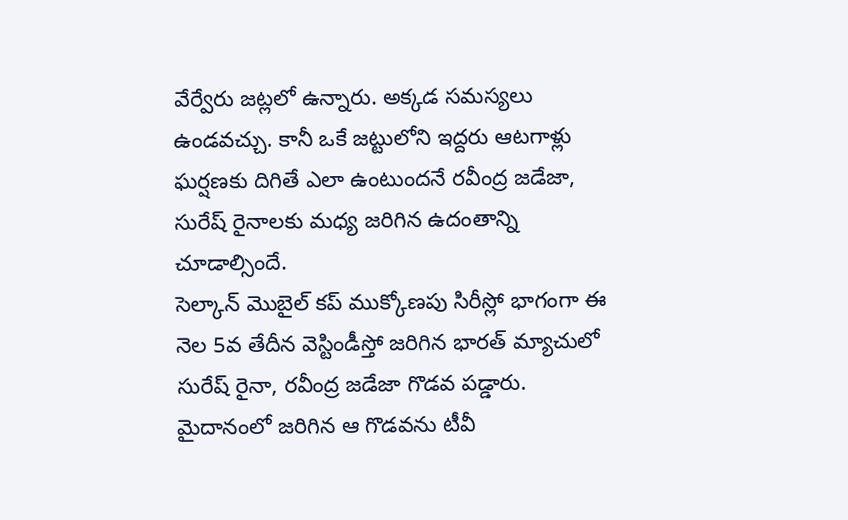వేర్వేరు జట్లలో ఉన్నారు. అక్కడ సమస్యలు ఉండవచ్చు. కానీ ఒకే జట్టులోని ఇద్దరు ఆటగాళ్లు ఘర్షణకు దిగితే ఎలా ఉంటుందనే రవీంద్ర జడేజా, సురేష్ రైనాలకు మధ్య జరిగిన ఉదంతాన్ని చూడాల్సిందే.
సెల్కాన్ మొబైల్ కప్ ముక్కోణపు సిరీస్లో భాగంగా ఈ నెల 5వ తేదీన వెస్టిండీస్తో జరిగిన భారత్ మ్యాచులో సురేష్ రైనా, రవీంద్ర జడేజా గొడవ పడ్డారు. మైదానంలో జరిగిన ఆ గొడవను టీవీ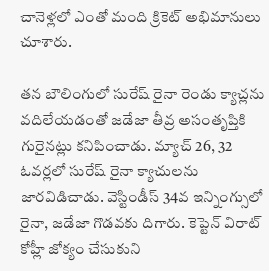చానెళ్లలో ఎంతో మంది క్రికెట్ అభిమానులు చూశారు.

తన బౌలింగులో సురేష్ రైనా రెండు క్యాచ్లను వదిలేయడంతో జడేజా తీవ్ర అసంతృప్తికి గురైనట్లు కనిపించాడు. మ్యాచ్ 26, 32 ఓవర్లలో సురేష్ రైనా క్యాచులను జారవిడిచాడు. వెస్టిండీస్ 34వ ఇన్నింగ్సులో రైనా, జడేజా గొడవకు దిగారు. కెప్టెన్ విరాట్ కోహ్లీ జోక్యం చేసుకుని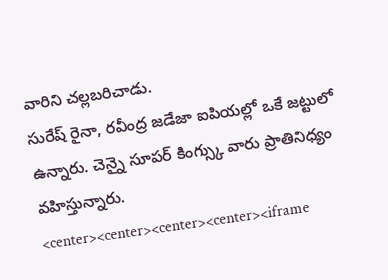వారిని చల్లబరిచాడు.
సురేష్ రైనా, రవీంద్ర జడేజా ఐపియల్లో ఒకే జట్టులో ఉన్నారు. చెన్నై సూపర్ కింగ్స్కు వారు ప్రాతినిధ్యం వహిస్తున్నారు.
<center><center><center><center><iframe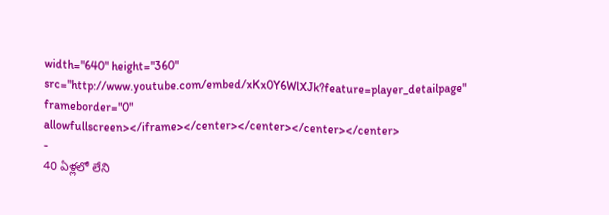width="640" height="360" src="http://www.youtube.com/embed/xKx0Y6WlXJk?feature=player_detailpage" frameborder="0" allowfullscreen></iframe></center></center></center></center>
-
40 ఏళ్లలో లేని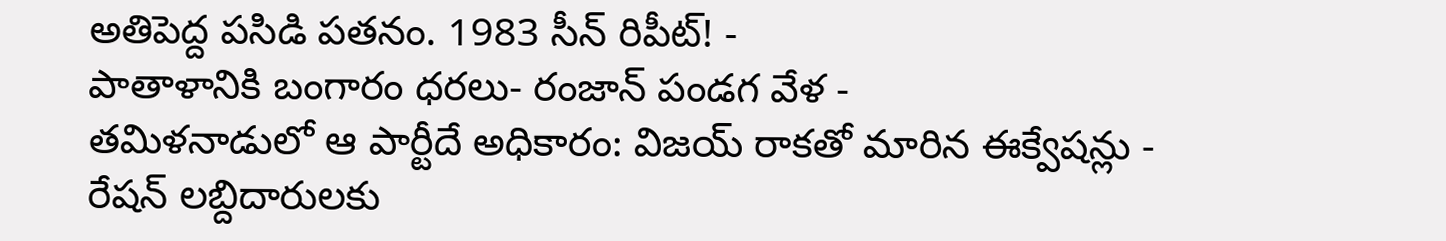అతిపెద్ద పసిడి పతనం. 1983 సీన్ రిపీట్! -
పాతాళానికి బంగారం ధరలు- రంజాన్ పండగ వేళ -
తమిళనాడులో ఆ పార్టీదే అధికారం: విజయ్ రాకతో మారిన ఈక్వేషన్లు -
రేషన్ లబ్దిదారులకు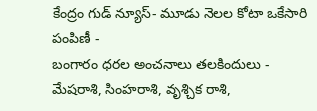కేంద్రం గుడ్ న్యూస్- మూడు నెలల కోటా ఒకేసారి పంపిణీ -
బంగారం ధరల అంచనాలు తలకిందులు -
మేషరాశి, సింహరాశి, వృశ్చిక రాశి,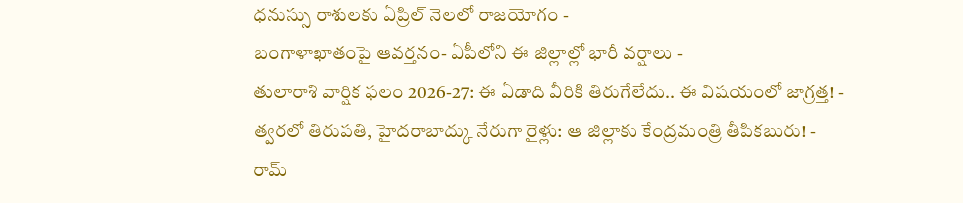ధనుస్సు రాశులకు ఏప్రిల్ నెలలో రాజయోగం -
బంగాళాఖాతంపై ఆవర్తనం- ఏపీలోని ఈ జిల్లాల్లో భారీ వర్షాలు -
తులారాశి వార్షిక ఫలం 2026-27: ఈ ఏడాది వీరికి తిరుగేలేదు.. ఈ విషయంలో జాగ్రత్త! -
త్వరలో తిరుపతి, హైదరాబాద్కు నేరుగా రైళ్లు: ఆ జిల్లాకు కేంద్రమంత్రి తీపికబురు! -
రామ్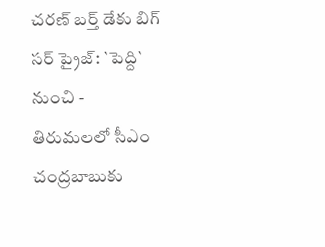చరణ్ బర్త్ డేకు బిగ్ సర్ ప్రైజ్: `పెద్ది` నుంచి -
తిరుమలలో సీఎం చంద్రబాబుకు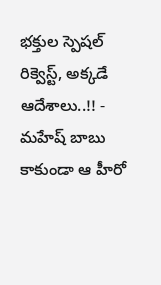భక్తుల స్పెషల్ రిక్వెస్ట్, అక్కడే ఆదేశాలు..!! -
మహేష్ బాబు కాకుండా ఆ హీరో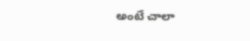అంటే చాలా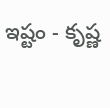ఇష్టం - కృష్ణ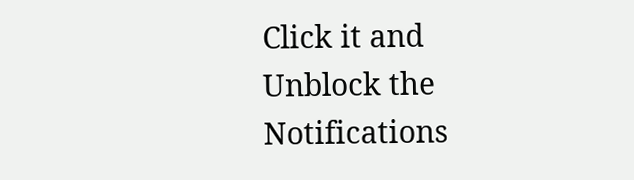Click it and Unblock the Notifications